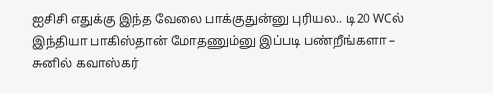ஐசிசி எதுக்கு இந்த வேலை பாக்குதுன்னு புரியல.. டி20 WCல் இந்தியா பாகிஸ்தான் மோதணும்னு இப்படி பண்றீங்களா – சுனில் கவாஸ்கர்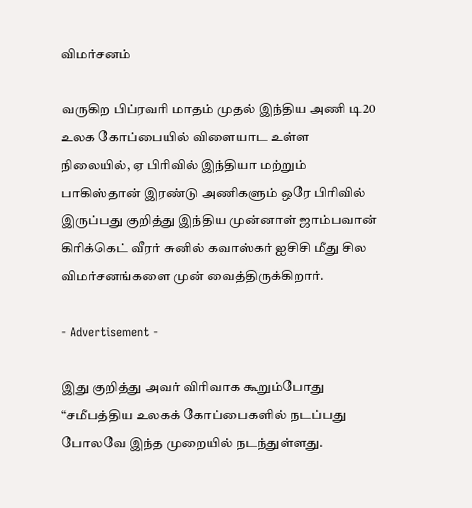விமர்சனம்

வருகிற பிப்ரவரி மாதம் முதல் இந்திய அணி டி20 உலக கோப்பையில் விளையாட உள்ள நிலையில், ஏ பிரிவில் இந்தியா மற்றும் பாகிஸ்தான் இரண்டு அணிகளும் ஒரே பிரிவில் இருப்பது குறித்து இந்திய முன்னாள் ஜாம்பவான் கிரிக்கெட் வீரர் சுனில் கவாஸ்கர் ஐசிசி மீது சில விமர்சனங்களை முன் வைத்திருக்கிறார்.

- Advertisement -

இது குறித்து அவர் விரிவாக கூறும்போது “சமீபத்திய உலகக் கோப்பைகளில் நடப்பது போலவே இந்த முறையில் நடந்துள்ளது.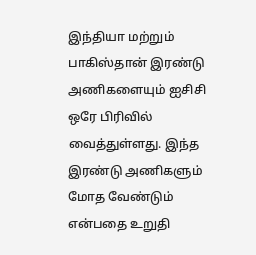இந்தியா மற்றும் பாகிஸ்தான் இரண்டு அணிகளையும் ஐசிசி ஒரே பிரிவில் வைத்துள்ளது. இந்த இரண்டு அணிகளும் மோத வேண்டும் என்பதை உறுதி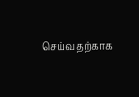செய்வதற்காக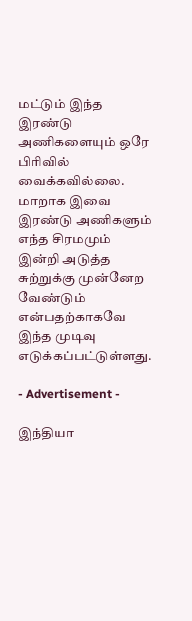மட்டும் இந்த இரண்டு அணிகளையும் ஒரே பிரிவில் வைக்கவில்லை. மாறாக இவை இரண்டு அணிகளும் எந்த சிரமமும் இன்றி அடுத்த சுற்றுக்கு முன்னேற வேண்டும் என்பதற்காகவே இந்த முடிவு எடுக்கப்பட்டுள்ளது.

- Advertisement -

இந்தியா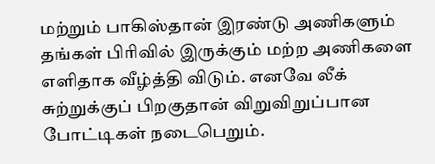மற்றும் பாகிஸ்தான் இரண்டு அணிகளும் தங்கள் பிரிவில் இருக்கும் மற்ற அணிகளை எளிதாக வீழ்த்தி விடும். எனவே லீக் சுற்றுக்குப் பிறகுதான் விறுவிறுப்பான போட்டிகள் நடைபெறும்.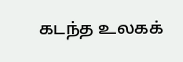கடந்த உலகக்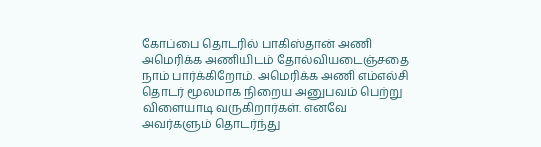கோப்பை தொடரில் பாகிஸ்தான் அணி அமெரிக்க அணியிடம் தோல்வியடைஞ்சதை நாம் பார்க்கிறோம். அமெரிக்க அணி எம்எல்சி தொடர் மூலமாக நிறைய அனுபவம் பெற்று விளையாடி வருகிறார்கள். எனவே அவர்களும் தொடர்ந்து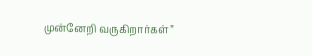முன்னேறி வருகிறார்கள்”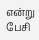என்று பேசி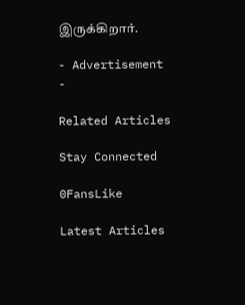இருக்கிறார்.

- Advertisement -

Related Articles

Stay Connected

0FansLike

Latest Articles